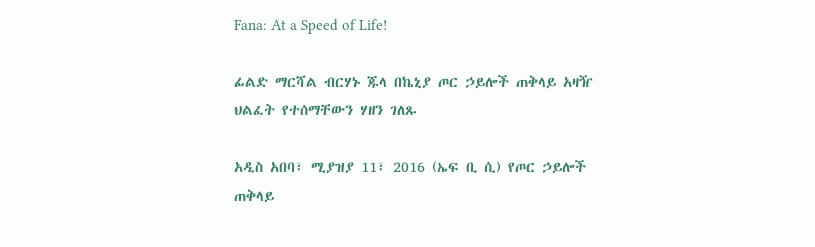Fana: At a Speed of Life!

ፊልድ ማርሻል ብርሃኑ ጁላ በኬኒያ ጦር ኃይሎች ጠቅላይ አዛዥ ህልፈት የተሰማቸውን ሃዘን ገለጹ

አዲስ አበባ፣ ሚያዝያ 11፣ 2016 (ኤፍ ቢ ሲ) የጦር ኃይሎች ጠቅላይ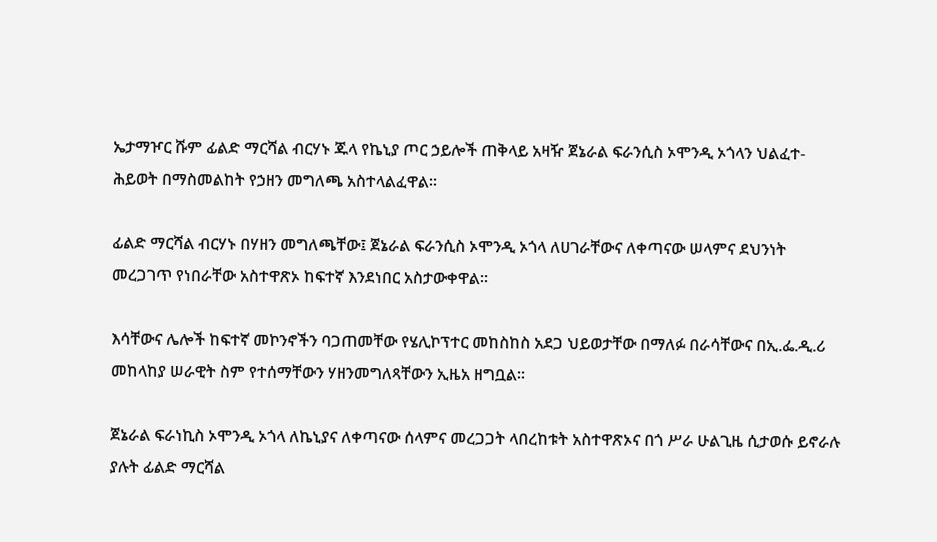ኤታማዦር ሹም ፊልድ ማርሻል ብርሃኑ ጁላ የኬኒያ ጦር ኃይሎች ጠቅላይ አዛዥ ጀኔራል ፍራንሲስ ኦሞንዲ ኦጎላን ህልፈተ-ሕይወት በማስመልከት የኃዘን መግለጫ አስተላልፈዋል።

ፊልድ ማርሻል ብርሃኑ በሃዘን መግለጫቸው፤ ጀኔራል ፍራንሲስ ኦሞንዲ ኦጎላ ለሀገራቸውና ለቀጣናው ሠላምና ደህንነት መረጋገጥ የነበራቸው አስተዋጽኦ ከፍተኛ እንደነበር አስታውቀዋል።

እሳቸውና ሌሎች ከፍተኛ መኮንኖችን ባጋጠመቸው የሄሊኮፕተር መከስከስ አደጋ ህይወታቸው በማለፉ በራሳቸውና በኢ.ፌ.ዲ.ሪ መከላከያ ሠራዊት ስም የተሰማቸውን ሃዘንመግለጻቸውን ኢዜአ ዘግቧል፡፡

ጀኔራል ፍራነኪስ ኦሞንዲ ኦጎላ ለኬኒያና ለቀጣናው ሰላምና መረጋጋት ላበረከቱት አስተዋጽኦና በጎ ሥራ ሁልጊዜ ሲታወሱ ይኖራሉ ያሉት ፊልድ ማርሻል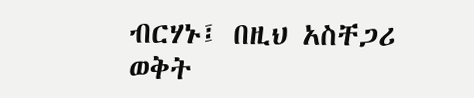ብርሃኑ፤ በዚህ አስቸጋሪ ወቅት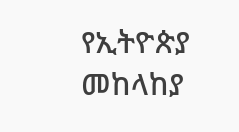የኢትዮጵያ መከላከያ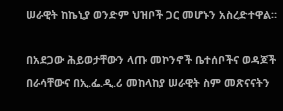ሠራዊት ከኬኒያ ወንድም ህዝቦች ጋር መሆኑን አስረድተዋል።

በአደጋው ሕይወታቸውን ላጡ መኮንኖች ቤተሰቦችና ወዳጆች በራሳቸውና በኢ.ፌ.ዲ.ሪ መከላከያ ሠራዊት ስም መጽናናትን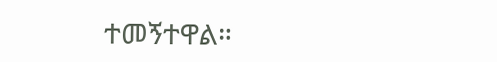ተመኝተዋል።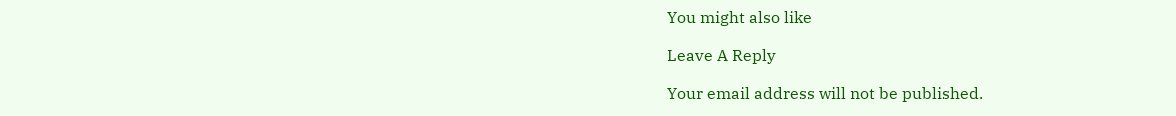You might also like

Leave A Reply

Your email address will not be published.